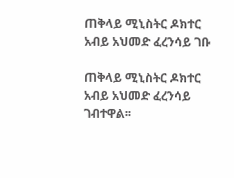ጠቅላይ ሚኒስትር ዶክተር አብይ አህመድ ፈረንሳይ ገቡ

ጠቅላይ ሚኒስትር ዶክተር አብይ አህመድ ፈረንሳይ ገብተዋል፡፡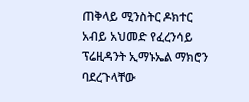ጠቅላይ ሚንስትር ዶክተር አብይ አህመድ የፈረንሳይ ፕሬዚዳንት ኢማኑኤል ማክሮን ባደረጉላቸው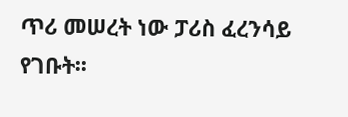ጥሪ መሠረት ነው ፓሪስ ፈረንሳይ የገቡት፡፡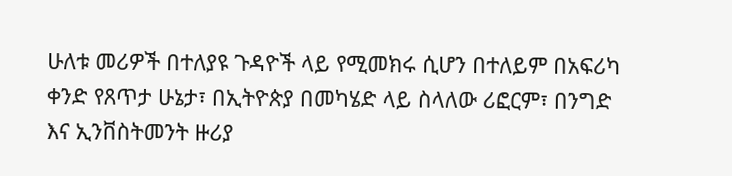ሁለቱ መሪዎች በተለያዩ ጉዳዮች ላይ የሚመክሩ ሲሆን በተለይም በአፍሪካ ቀንድ የጸጥታ ሁኔታ፣ በኢትዮጵያ በመካሄድ ላይ ስላለው ሪፎርም፣ በንግድ እና ኢንቨስትመንት ዙሪያ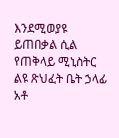እንደሚወያዩ ይጠበቃል ሲል የጠቅላይ ሚኒስትር ልዩ ጽህፈት ቤት ኃላፊ አቶ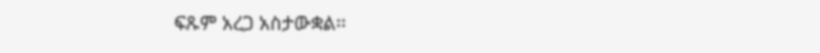ፍጹም አረጋ አስታውቋል፡፡